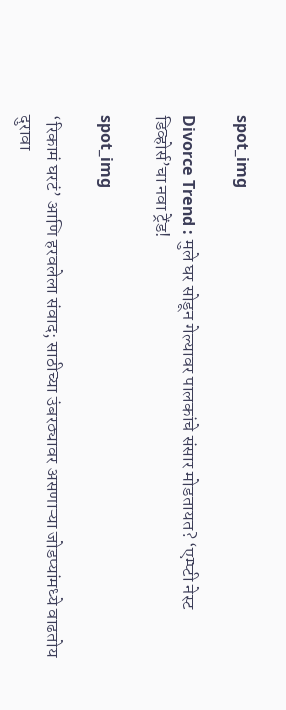spot_img

Divorce Trend : मुले घर सोडून गेल्यावर पालकांचे संसार मोडतायत? ‘एम्प्टी नेस्ट डिव्होर्स’चा नवा ट्रेंड!

spot_img

‘रिकामं घरटं’ आणि हरवलेला संवाद; साठीच्या उंबरठ्यावर असणाऱ्या जोडप्यांमध्ये वाढतोय दुरावा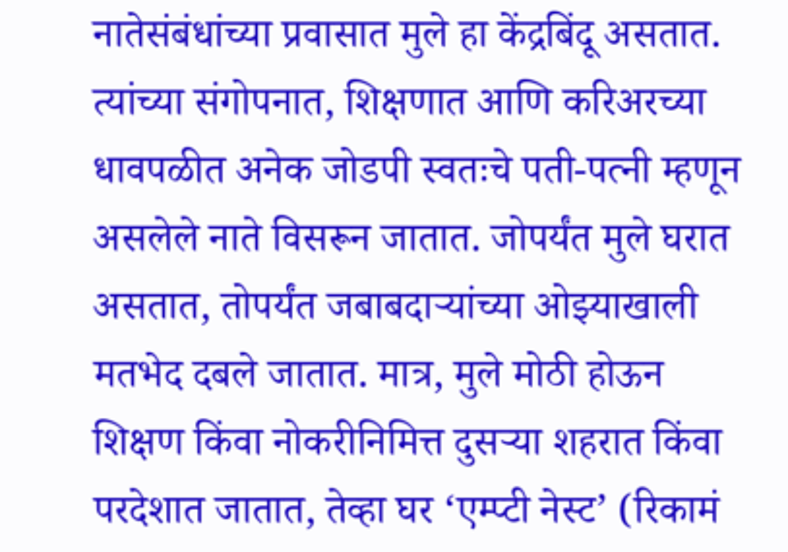नातेसंबंधांच्या प्रवासात मुले हा केंद्रबिंदू असतात. त्यांच्या संगोपनात, शिक्षणात आणि करिअरच्या धावपळीत अनेक जोडपी स्वतःचे पती-पत्नी म्हणून असलेले नाते विसरून जातात. जोपर्यंत मुले घरात असतात, तोपर्यंत जबाबदाऱ्यांच्या ओझ्याखाली मतभेद दबले जातात. मात्र, मुले मोठी होऊन शिक्षण किंवा नोकरीनिमित्त दुसऱ्या शहरात किंवा परदेशात जातात, तेव्हा घर ‘एम्प्टी नेस्ट’ (रिकामं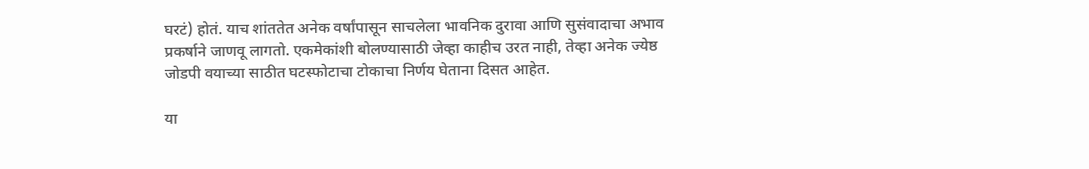घरटं) होतं. याच शांततेत अनेक वर्षांपासून साचलेला भावनिक दुरावा आणि सुसंवादाचा अभाव प्रकर्षाने जाणवू लागतो. एकमेकांशी बोलण्यासाठी जेव्हा काहीच उरत नाही, तेव्हा अनेक ज्येष्ठ जोडपी वयाच्या साठीत घटस्फोटाचा टोकाचा निर्णय घेताना दिसत आहेत.

या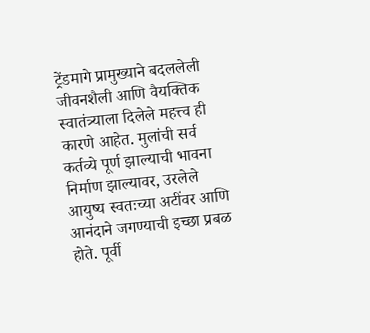ट्रेंडमागे प्रामुख्याने बदललेली जीवनशैली आणि वैयक्तिक स्वातंत्र्याला दिलेले महत्त्व ही कारणे आहेत. मुलांची सर्व कर्तव्ये पूर्ण झाल्याची भावना निर्माण झाल्यावर, उरलेले आयुष्य स्वतःच्या अटींवर आणि आनंदाने जगण्याची इच्छा प्रबळ होते. पूर्वी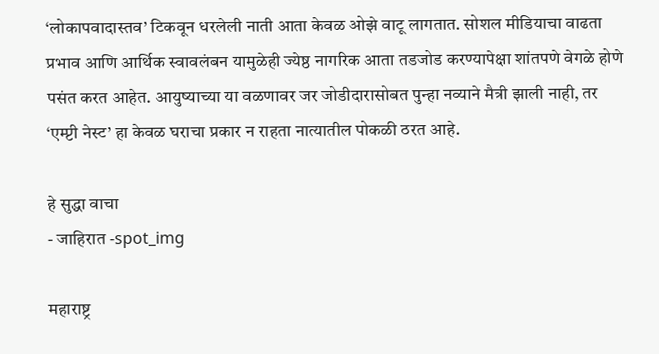‘लोकापवादास्तव’ टिकवून धरलेली नाती आता केवळ ओझे वाटू लागतात. सोशल मीडियाचा वाढता प्रभाव आणि आर्थिक स्वावलंबन यामुळेही ज्येष्ठ नागरिक आता तडजोड करण्यापेक्षा शांतपणे वेगळे होणे पसंत करत आहेत. आयुष्याच्या या वळणावर जर जोडीदारासोबत पुन्हा नव्याने मैत्री झाली नाही, तर ‘एम्प्टी नेस्ट’ हा केवळ घराचा प्रकार न राहता नात्यातील पोकळी ठरत आहे.

हे सुद्धा वाचा
- जाहिरात -spot_img

महाराष्ट्र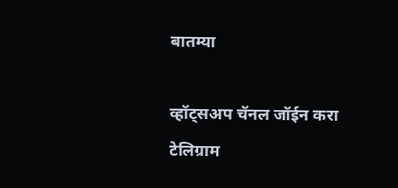बातम्या

व्हॉट्सअप चॅनल जॉईन करा
टेलिग्राम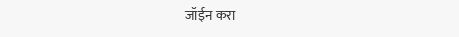जॉईन करा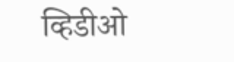व्हिडीओ